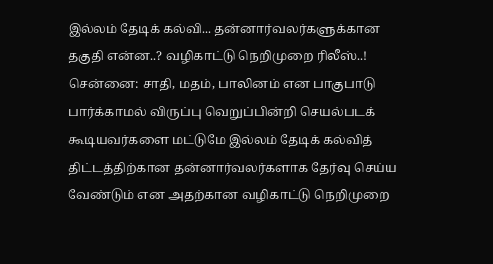இல்லம் தேடிக் கல்வி... தன்னார்வலர்களுக்கான தகுதி என்ன..? வழிகாட்டு நெறிமுறை ரிலீஸ்..!
சென்னை: சாதி, மதம், பாலினம் என பாகுபாடு பார்க்காமல் விருப்பு வெறுப்பின்றி செயல்படக் கூடியவர்களை மட்டுமே இல்லம் தேடிக் கல்வித் திட்டத்திற்கான தன்னார்வலர்களாக தேர்வு செய்ய வேண்டும் என அதற்கான வழிகாட்டு நெறிமுறை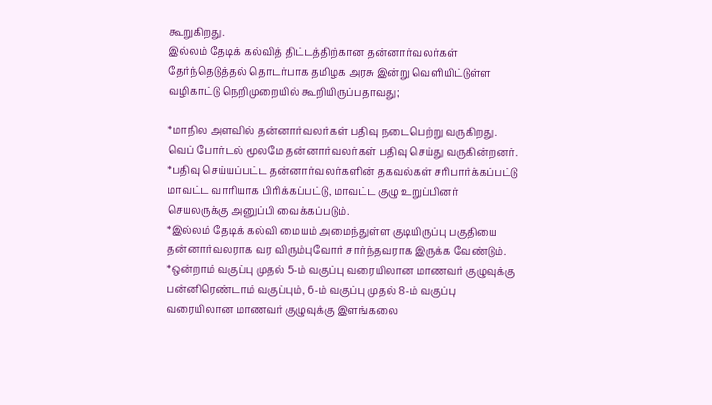கூறுகிறது.
இல்லம் தேடிக் கல்வித் திட்டத்திற்கான தன்னார்வலர்கள் தேர்ந்தெடுத்தல் தொடர்பாக தமிழக அரசு இன்று வெளியிட்டுள்ள வழிகாட்டு நெறிமுறையில் கூறியிருப்பதாவது;

*மாநில அளவில் தன்னார்வலர்கள் பதிவு நடைபெற்று வருகிறது. வெப் போர்டல் மூலமே தன்னார்வலர்கள் பதிவு செய்து வருகின்றனர்.
*பதிவு செய்யப்பட்ட தன்னார்வலர்களின் தகவல்கள் சரிபார்க்கப்பட்டு மாவட்ட வாரியாக பிரிக்கப்பட்டு, மாவட்ட குழு உறுப்பினர் செயலருக்கு அனுப்பி வைக்கப்படும்.
*இல்லம் தேடிக் கல்வி மையம் அமைந்துள்ள குடியிருப்பு பகுதியை தன்னார்வலராக வர விரும்புவோர் சார்ந்தவராக இருக்க வேண்டும்.
*ஒன்றாம் வகுப்பு முதல் 5-ம் வகுப்பு வரையிலான மாணவர் குழுவுக்கு பன்னிரெண்டாம் வகுப்பும், 6-ம் வகுப்பு முதல் 8-ம் வகுப்பு வரையிலான மாணவர் குழுவுக்கு இளங்கலை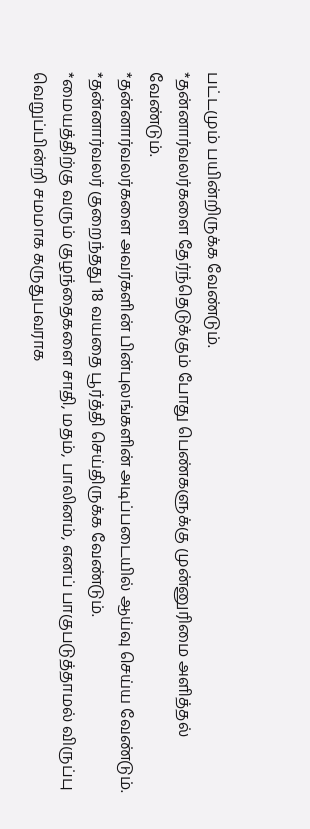பட்டமும் பயின்றிருக்க வேண்டும்.
*தன்னார்வலர்களை தேர்ந்தெடுக்கும் போது பெண்களுக்கு முன்னுரிமை அளித்தல் வேண்டும்.
*தன்னார்வலர்களை அவர்களின் பின்புலங்களின் அடிப்படையில் ஆய்வு செய்ய வேண்டும்.
*தன்னார்வலர் குறைந்தது 18 வயதை பூர்த்தி செய்திருக்க வேண்டும்.
*மையத்திற்கு வரும் குழந்தைகளை சாதி, மதம், பாலினம், எனப் பாகுபடுத்தாமல் விருப்பு வெறுப்பின்றி சமமாக கருதுபவராக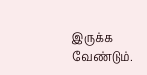இருக்க வேண்டும்.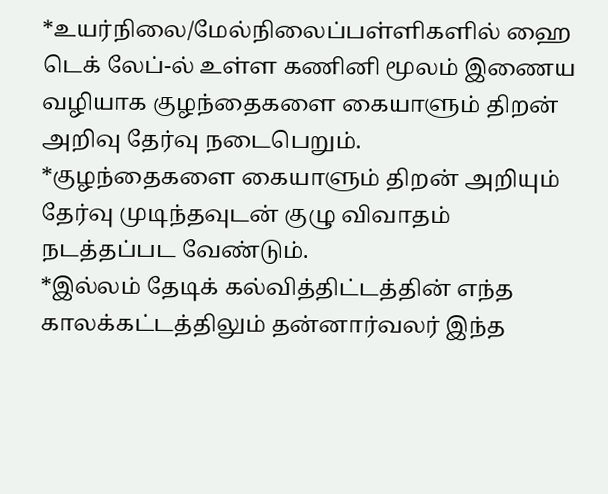*உயர்நிலை/மேல்நிலைப்பள்ளிகளில் ஹை டெக் லேப்-ல் உள்ள கணினி மூலம் இணைய வழியாக குழந்தைகளை கையாளும் திறன் அறிவு தேர்வு நடைபெறும்.
*குழந்தைகளை கையாளும் திறன் அறியும் தேர்வு முடிந்தவுடன் குழு விவாதம் நடத்தப்பட வேண்டும்.
*இல்லம் தேடிக் கல்வித்திட்டத்தின் எந்த காலக்கட்டத்திலும் தன்னார்வலர் இந்த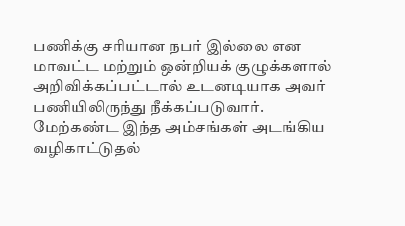பணிக்கு சரியான நபர் இல்லை என மாவட்ட மற்றும் ஒன்றியக் குழுக்களால் அறிவிக்கப்பட்டால் உடனடியாக அவர் பணியிலிருந்து நீக்கப்படுவார்.
மேற்கண்ட இந்த அம்சங்கள் அடங்கிய வழிகாட்டுதல்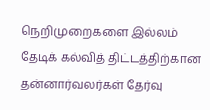நெறிமுறைகளை இல்லம் தேடிக் கல்வித் திட்டத்திற்கான தன்னார்வலர்கள் தேர்வு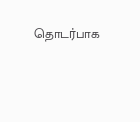தொடர்பாக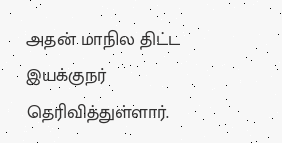அதன் மாநில திட்ட இயக்குநர் தெரிவித்துள்ளார்.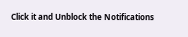Click it and Unblock the Notifications